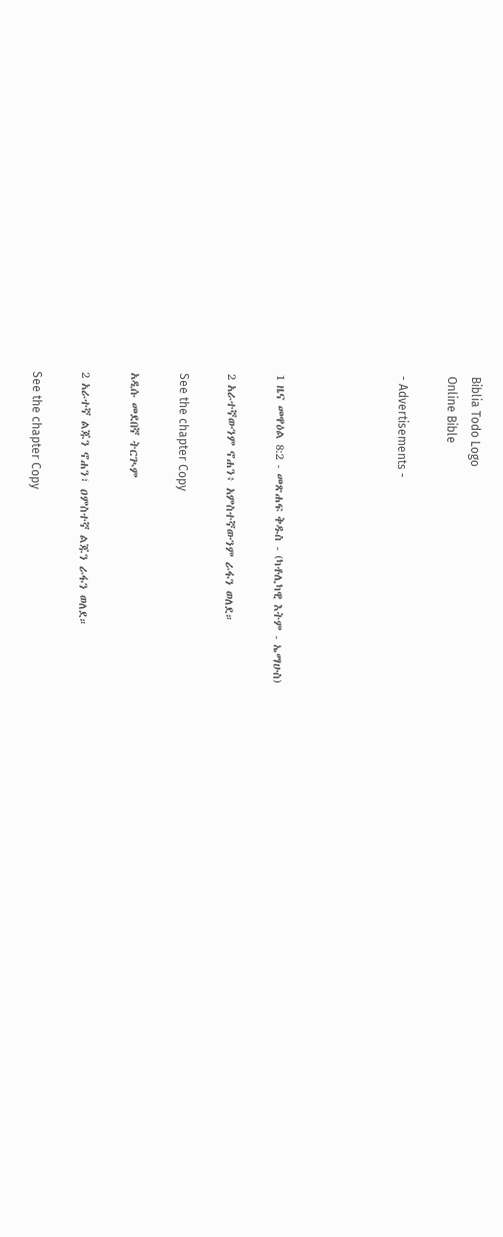Biblia Todo Logo
Online Bible

- Advertisements -




1 ዜና መዋዕል 8:2 - መጽሐፍ ቅዱስ - (ካቶሊካዊ እትም - ኤማሁስ)

2 አራተኛውንም ኖሐን፥ አምስተኛውንም ራፋን ወለደ።

See the chapter Copy

አዲሱ መደበኛ ትርጒም

2 አራተኛ ልጁን ኖሐን፣ ዐምስተኛ ልጁን ራፋን ወለደ።

See the chapter Copy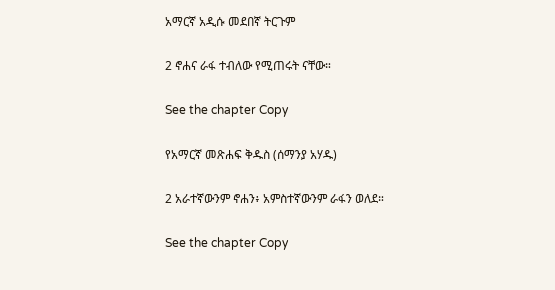አማርኛ አዲሱ መደበኛ ትርጉም

2 ኖሐና ራፋ ተብለው የሚጠሩት ናቸው።

See the chapter Copy

የአማርኛ መጽሐፍ ቅዱስ (ሰማንያ አሃዱ)

2 አራተኛውንም ኖሐን፥ አምስተኛውንም ራፋን ወለደ።

See the chapter Copy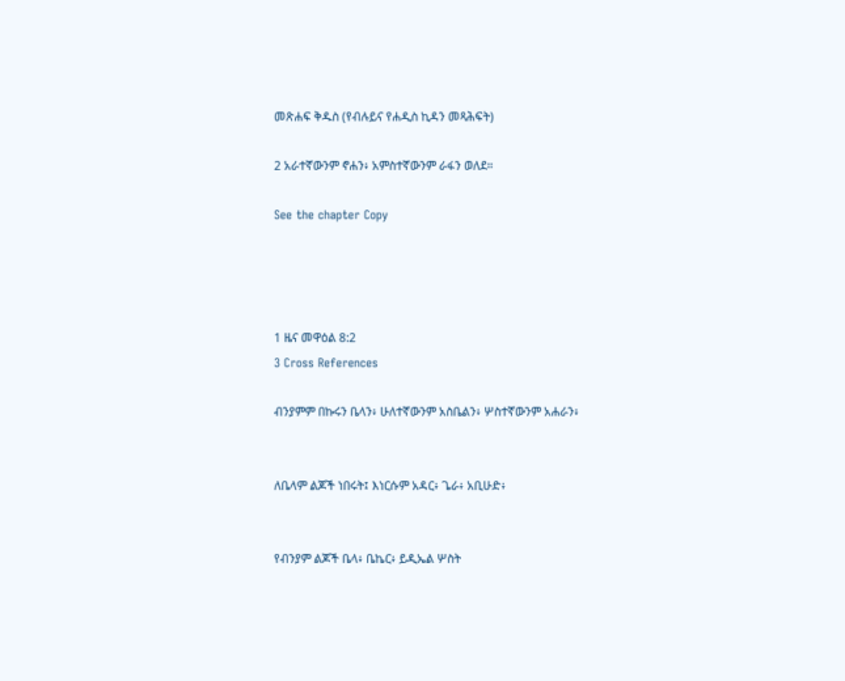መጽሐፍ ቅዱስ (የብሉይና የሐዲስ ኪዳን መጻሕፍት)

2 አራተኛውንም ኖሐን፥ አምስተኛውንም ራፋን ወለደ።

See the chapter Copy




1 ዜና መዋዕል 8:2
3 Cross References

ብንያምም በኩሩን ቤላን፥ ሁለተኛውንም አስቤልን፥ ሦስተኛውንም አሐራን፥


ለቤላም ልጆች ነበሩት፤ እነርሱም አዳር፥ ጌራ፥ አቢሁድ፥


የብንያም ልጆች ቤላ፥ ቤኬር፥ ይዲኤል ሦስት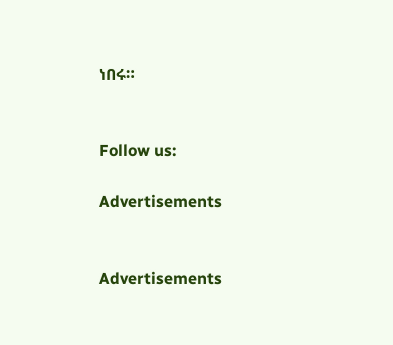ነበሩ።


Follow us:

Advertisements


Advertisements